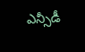ఎన్సీడీ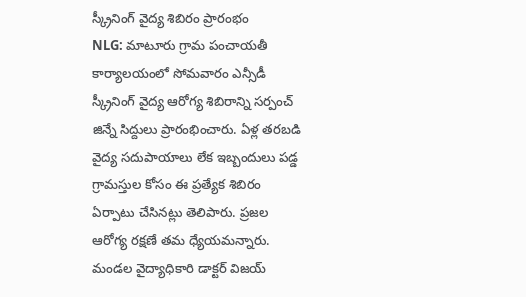స్క్రీనింగ్ వైద్య శిబిరం ప్రారంభం
NLG: మాటూరు గ్రామ పంచాయతీ కార్యాలయంలో సోమవారం ఎన్సీడీ స్క్రీనింగ్ వైద్య ఆరోగ్య శిబిరాన్ని సర్పంచ్ జిన్నే సిద్దులు ప్రారంభించారు. ఏళ్ల తరబడి వైద్య సదుపాయాలు లేక ఇబ్బందులు పడ్డ గ్రామస్తుల కోసం ఈ ప్రత్యేక శిబిరం ఏర్పాటు చేసినట్లు తెలిపారు. ప్రజల ఆరోగ్య రక్షణే తమ ధ్యేయమన్నారు. మండల వైద్యాధికారి డాక్టర్ విజయ్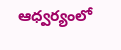ఆధ్వర్యంలో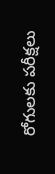రోగులకు పరీక్షలు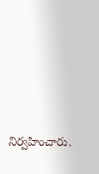నిర్వహించారు.